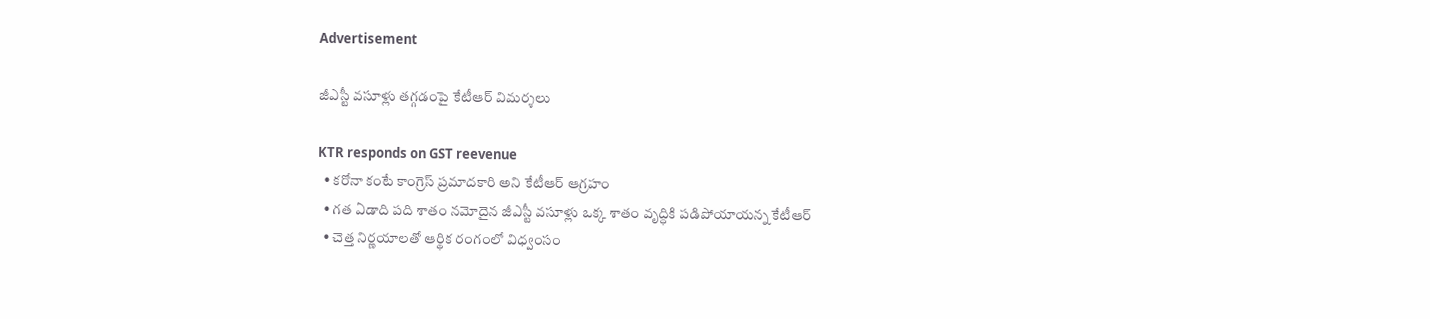Advertisement

జీఎస్టీ వసూళ్లు తగ్గడంపై కేటీఆర్ విమర్శలు

KTR responds on GST reevenue
  • కరోనా కంటే కాంగ్రెస్ ప్రమాదకారి అని కేటీఆర్ ఆగ్రహం
  • గత ఏడాది పది శాతం నమోదైన జీఎస్టీ వసూళ్లు ఒక్క శాతం వృద్ధికి పడిపోయాయన్న కేటీఆర్
  • చెత్త నిర్ణయాలతో ఆర్థిక రంగంలో విధ్వంసం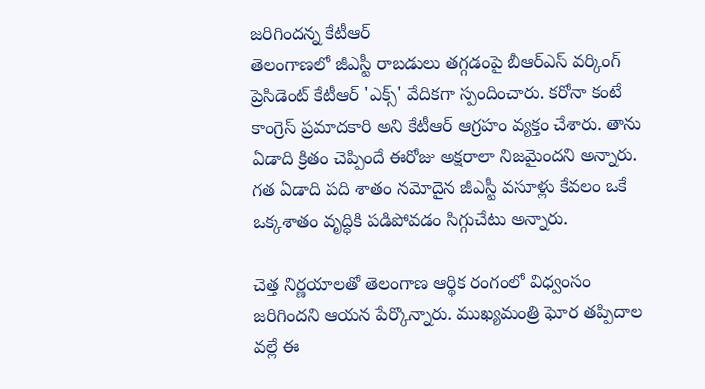జరిగిందన్న కేటీఆర్
తెలంగాణలో జీఎస్టీ రాబడులు తగ్గడంపై బీఆర్ఎస్ వర్కింగ్ ప్రెసిడెంట్ కేటీఆర్ 'ఎక్స్' వేదికగా స్పందించారు. కరోనా కంటే కాంగ్రెస్ ప్రమాదకారి అని కేటీఆర్ ఆగ్రహం వ్యక్తం చేశారు. తాను ఏడాది క్రితం చెప్పిందే ఈరోజు అక్షరాలా నిజమైందని అన్నారు. గత ఏడాది పది శాతం నమోదైన జీఎస్టీ వసూళ్లు కేవలం ఒకే ఒక్కశాతం వృద్ధికి పడిపోవడం సిగ్గుచేటు అన్నారు.

చెత్త నిర్ణయాలతో తెలంగాణ ఆర్థిక రంగంలో విధ్వంసం జరిగిందని ఆయన పేర్కొన్నారు. ముఖ్యమంత్రి ఘోర తప్పిదాల వల్లే ఈ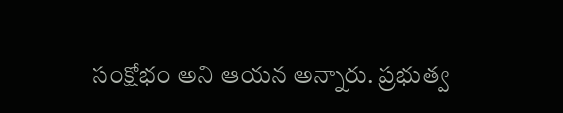సంక్షోభం అని ఆయన అన్నారు. ప్రభుత్వ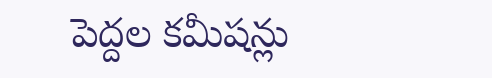పెద్దల కమీషన్లు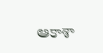ఆకాశా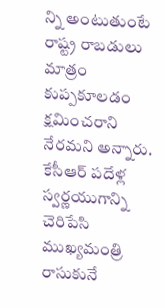న్ని అంటుతుంటే రాష్ట్ర రాబడులు మాత్రం కుప్పకూలడం క్షమించరాని నేరమని అన్నారు. కేసీఆర్ పదేళ్ల స్వర్ణయుగాన్ని చెరిపేసి ముఖ్యమంత్రి రాసుకునే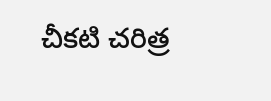చీకటి చరిత్ర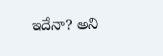ఇదేనా? అని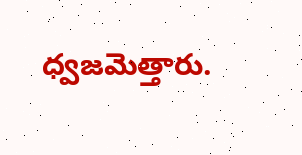ధ్వజమెత్తారు.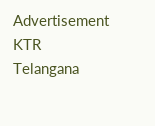Advertisement
KTR
Telangana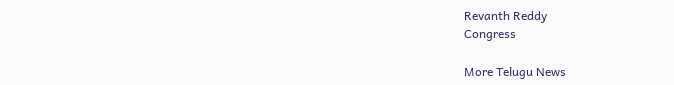Revanth Reddy
Congress

More Telugu News